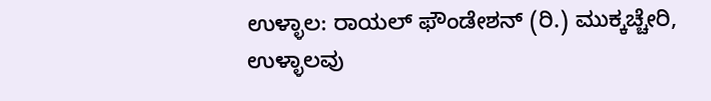ಉಳ್ಳಾಲ: ರಾಯಲ್ ಫೌಂಡೇಶನ್ (ರಿ.) ಮುಕ್ಕಚ್ಚೇರಿ, ಉಳ್ಳಾಲವು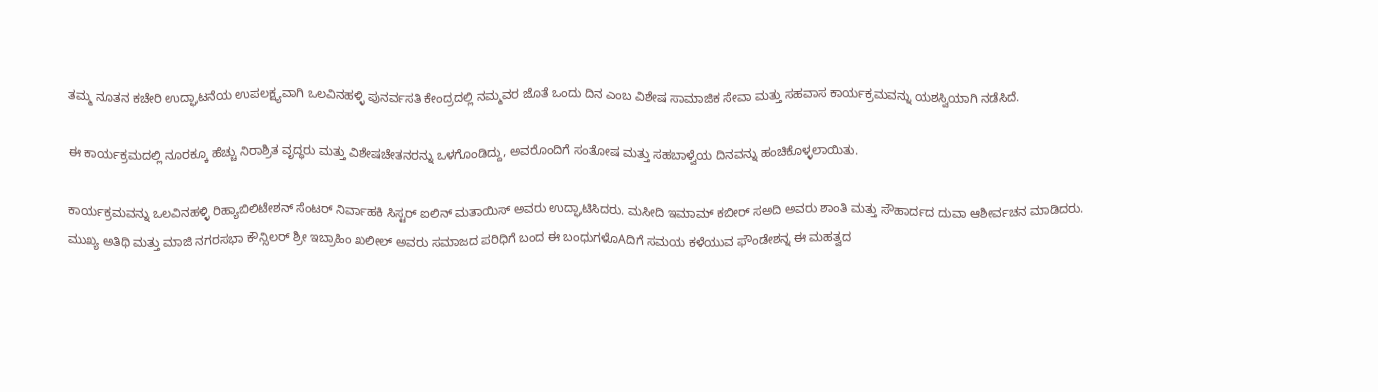ತಮ್ಮ ನೂತನ ಕಚೇರಿ ಉದ್ಘಾಟನೆಯ ಉಪಲಕ್ಷ್ಯವಾಗಿ ಒಲವಿನಹಳ್ಳಿ ಪುನರ್ವಸತಿ ಕೇಂದ್ರದಲ್ಲಿ ನಮ್ಮವರ ಜೊತೆ ಒಂದು ದಿನ ಎಂಬ ವಿಶೇಷ ಸಾಮಾಜಿಕ ಸೇವಾ ಮತ್ತು ಸಹವಾಸ ಕಾರ್ಯಕ್ರಮವನ್ನು ಯಶಸ್ವಿಯಾಗಿ ನಡೆಸಿದೆ.

ಈ ಕಾರ್ಯಕ್ರಮದಲ್ಲಿ ನೂರಕ್ಕೂ ಹೆಚ್ಚು ನಿರಾಶ್ರಿತ ವೃದ್ಧರು ಮತ್ತು ವಿಶೇಷಚೇತನರನ್ನು ಒಳಗೊಂಡಿದ್ದು, ಅವರೊಂದಿಗೆ ಸಂತೋಷ ಮತ್ತು ಸಹಬಾಳ್ವೆಯ ದಿನವನ್ನು ಹಂಚಿಕೊಳ್ಳಲಾಯಿತು.

ಕಾರ್ಯಕ್ರಮವನ್ನು ಒಲವಿನಹಳ್ಳಿ ರಿಹ್ಯಾಬಿಲಿಟೇಶನ್ ಸೆಂಟರ್ ನಿರ್ವಾಹಕಿ ಸಿಸ್ಟರ್ ಐಲಿನ್ ಮತಾಯಿಸ್ ಅವರು ಉದ್ಘಾಟಿಸಿದರು. ಮಸೀದಿ ಇಮಾಮ್ ಕಬೀರ್ ಸಅದಿ ಅವರು ಶಾಂತಿ ಮತ್ತು ಸೌಹಾರ್ದದ ದುವಾ ಆಶೀರ್ವಚನ ಮಾಡಿದರು. ಮುಖ್ಯ ಅತಿಥಿ ಮತ್ತು ಮಾಜಿ ನಗರಸಭಾ ಕೌನ್ಸಿಲರ್ ಶ್ರೀ ಇಬ್ರಾಹಿಂ ಖಲೀಲ್ ಅವರು ಸಮಾಜದ ಪರಿಧಿಗೆ ಬಂದ ಈ ಬಂಧುಗಳೊAದಿಗೆ ಸಮಯ ಕಳೆಯುವ ಫೌಂಡೇಶನ್ನ ಈ ಮಹತ್ವದ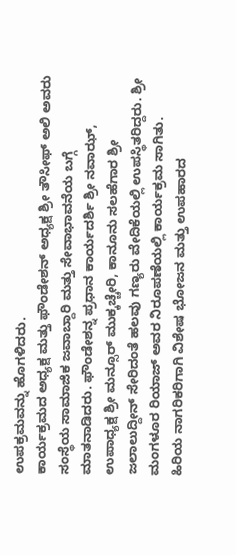ಉಪಕ್ರಮವನ್ನು ಹೊಗಳಿದರು.
ಕಾರ್ಯಕ್ರಮದ ಅಧ್ಯಕ್ಷ ಮತ್ತು ಫೌಂಡೇಶನ್ ಅಧ್ಯಕ್ಷ ಶ್ರೀ ತೌಸೀಫ್ ಅಲಿ ಅವರು ಸಂಸ್ಥೆಯ ಸಾಮಾಜಿಕ ಜವಾಬ್ದಾರಿ ಮತ್ತು ಸೇವಾಭಾವನೆಯ ಬಗ್ಗೆ ಮಾತನಾಡಿದರು. ಫೌಂಡೇಶನ್ನ ಪ್ರಧಾನ ಕಾರ್ಯದರ್ಶಿ ಶ್ರೀ ನವಾಝ್, ಉಪಾಧ್ಯಕ್ಷ ಶ್ರೀ ಮನ್ಸೂರ್ ಮುಕ್ಕಚ್ಚೇರಿ, ಕಾನೂನು ಸಲಹೆಗಾರ ಶ್ರೀ ಜಲಾಲುದ್ದೀನ್ ಸೇರಿದಂತೆ ಹಲವು ಗಣ್ಯರು ವೇದಿಕೆಯಲ್ಲಿ ಉಪಸ್ಥಿತರಿದ್ದರು. ಶ್ರೀ ಮಂಗಳೂರ ರಿಯಾಜ್ ಅವರ ನಿರೂಪಣೆಯಲ್ಲಿ ಕಾರ್ಯಕ್ರಮ ಸಾಗಿತು.
ಹಿರಿಯ ನಾಗರಿಕರಿಗಾಗಿ ವಿಶೇಷ ಭೋಜನ ಮತ್ತು ಉಪಹಾರದ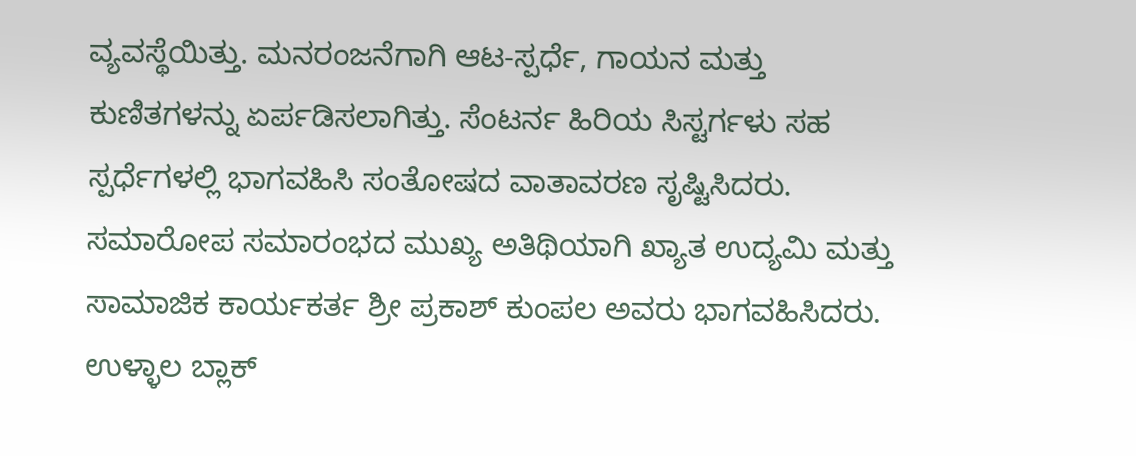ವ್ಯವಸ್ಥೆಯಿತ್ತು. ಮನರಂಜನೆಗಾಗಿ ಆಟ-ಸ್ಪರ್ಧೆ, ಗಾಯನ ಮತ್ತು ಕುಣಿತಗಳನ್ನು ಏರ್ಪಡಿಸಲಾಗಿತ್ತು. ಸೆಂಟರ್ನ ಹಿರಿಯ ಸಿಸ್ಟರ್ಗಳು ಸಹ ಸ್ಪರ್ಧೆಗಳಲ್ಲಿ ಭಾಗವಹಿಸಿ ಸಂತೋಷದ ವಾತಾವರಣ ಸೃಷ್ಟಿಸಿದರು.
ಸಮಾರೋಪ ಸಮಾರಂಭದ ಮುಖ್ಯ ಅತಿಥಿಯಾಗಿ ಖ್ಯಾತ ಉದ್ಯಮಿ ಮತ್ತು ಸಾಮಾಜಿಕ ಕಾರ್ಯಕರ್ತ ಶ್ರೀ ಪ್ರಕಾಶ್ ಕುಂಪಲ ಅವರು ಭಾಗವಹಿಸಿದರು. ಉಳ್ಳಾಲ ಬ್ಲಾಕ್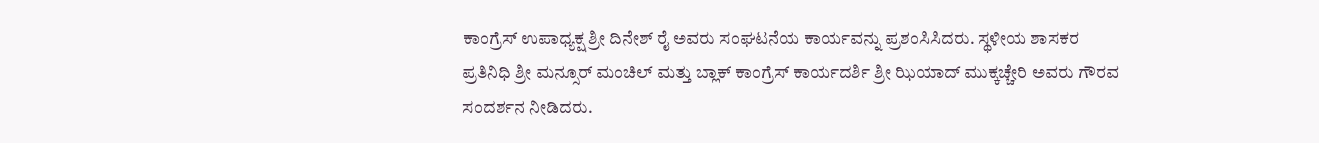ಕಾಂಗ್ರೆಸ್ ಉಪಾಧ್ಯಕ್ಷ ಶ್ರೀ ದಿನೇಶ್ ರೈ ಅವರು ಸಂಘಟನೆಯ ಕಾರ್ಯವನ್ನು ಪ್ರಶಂಸಿಸಿದರು. ಸ್ಥಳೀಯ ಶಾಸಕರ ಪ್ರತಿನಿಧಿ ಶ್ರೀ ಮನ್ಸೂರ್ ಮಂಚಿಲ್ ಮತ್ತು ಬ್ಲಾಕ್ ಕಾಂಗ್ರೆಸ್ ಕಾರ್ಯದರ್ಶಿ ಶ್ರೀ ಝಿಯಾದ್ ಮುಕ್ಕಚ್ಚೇರಿ ಅವರು ಗೌರವ ಸಂದರ್ಶನ ನೀಡಿದರು.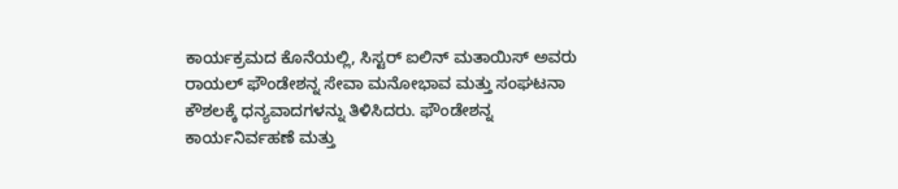ಕಾರ್ಯಕ್ರಮದ ಕೊನೆಯಲ್ಲಿ, ಸಿಸ್ಟರ್ ಐಲಿನ್ ಮತಾಯಿಸ್ ಅವರು ರಾಯಲ್ ಫೌಂಡೇಶನ್ನ ಸೇವಾ ಮನೋಭಾವ ಮತ್ತು ಸಂಘಟನಾ ಕೌಶಲಕ್ಕೆ ಧನ್ಯವಾದಗಳನ್ನು ತಿಳಿಸಿದರು. ಫೌಂಡೇಶನ್ನ ಕಾರ್ಯನಿರ್ವಹಣೆ ಮತ್ತು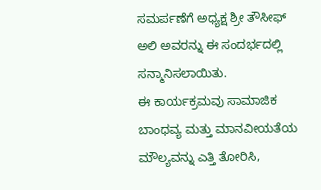ಸಮರ್ಪಣೆಗೆ ಅಧ್ಯಕ್ಷ ಶ್ರೀ ತೌಸೀಫ್ ಅಲಿ ಅವರನ್ನು ಈ ಸಂದರ್ಭದಲ್ಲಿ ಸನ್ಮಾನಿಸಲಾಯಿತು.
ಈ ಕಾರ್ಯಕ್ರಮವು ಸಾಮಾಜಿಕ ಬಾಂಧವ್ಯ ಮತ್ತು ಮಾನವೀಯತೆಯ ಮೌಲ್ಯವನ್ನು ಎತ್ತಿ ತೋರಿಸಿ,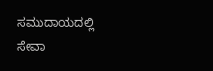ಸಮುದಾಯದಲ್ಲಿ ಸೇವಾ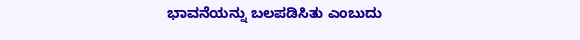ಭಾವನೆಯನ್ನು ಬಲಪಡಿಸಿತು ಎಂಬುದು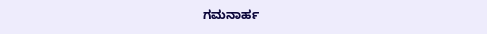ಗಮನಾರ್ಹ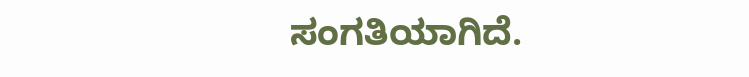ಸಂಗತಿಯಾಗಿದೆ.